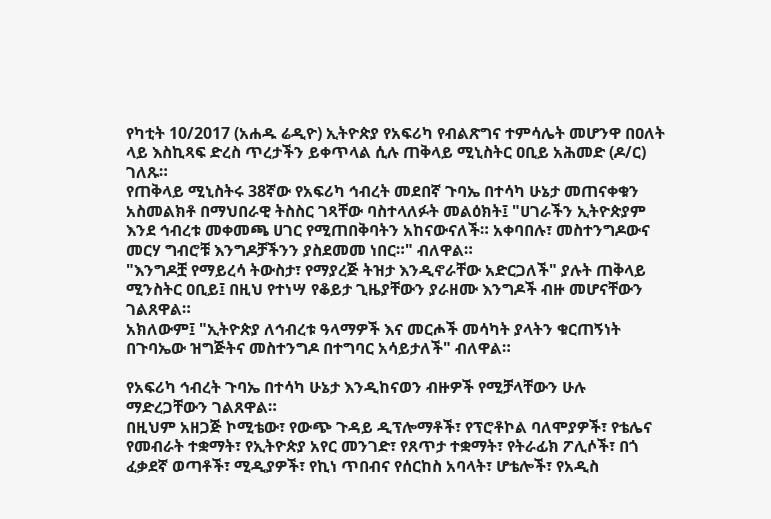የካቲት 10/2017 (አሐዱ ሬዲዮ) ኢትዮጵያ የአፍሪካ የብልጽግና ተምሳሌት መሆንዋ በዐለት ላይ እስኪጻፍ ድረስ ጥረታችን ይቀጥላል ሲሉ ጠቅላይ ሚኒስትር ዐቢይ አሕመድ (ዶ/ር) ገለጹ።
የጠቅላይ ሚኒስትሩ 38ኛው የአፍሪካ ኅብረት መደበኛ ጉባኤ በተሳካ ሁኔታ መጠናቀቁን አስመልክቶ በማህበራዊ ትስስር ገጻቸው ባስተላለፉት መልዕክት፤ "ሀገራችን ኢትዮጵያም እንደ ኅብረቱ መቀመጫ ሀገር የሚጠበቅባትን አከናውናለች። አቀባበሉ፣ መስተንግዶውና መርሃ ግብሮቹ እንግዶቻችንን ያስደመመ ነበር።" ብለዋል።
"እንግዶቿ የማይረሳ ትውስታ፣ የማያረጅ ትዝታ እንዲኖራቸው አድርጋለች" ያሉት ጠቅላይ ሚንስትር ዐቢይ፤ በዚህ የተነሣ የቆይታ ጊዜያቸውን ያራዘሙ እንግዶች ብዙ መሆናቸውን ገልጸዋል።
አክለውም፤ "ኢትዮጵያ ለኅብረቱ ዓላማዎች እና መርሖች መሳካት ያላትን ቁርጠኝነት በጉባኤው ዝግጅትና መስተንግዶ በተግባር አሳይታለች" ብለዋል።

የአፍሪካ ኅብረት ጉባኤ በተሳካ ሁኔታ እንዲከናወን ብዙዎች የሚቻላቸውን ሁሉ ማድረጋቸውን ገልጸዋል።
በዚህም አዘጋጅ ኮሚቴው፣ የውጭ ጉዳይ ዲፕሎማቶች፣ የፕሮቶኮል ባለሞያዎች፣ የቴሌና የመብራት ተቋማት፣ የኢትዮጵያ አየር መንገድ፣ የጸጥታ ተቋማት፣ የትራፊክ ፖሊሶች፣ በጎ ፈቃደኛ ወጣቶች፣ ሚዲያዎች፣ የኪነ ጥበብና የሰርከስ አባላት፣ ሆቴሎች፣ የአዲስ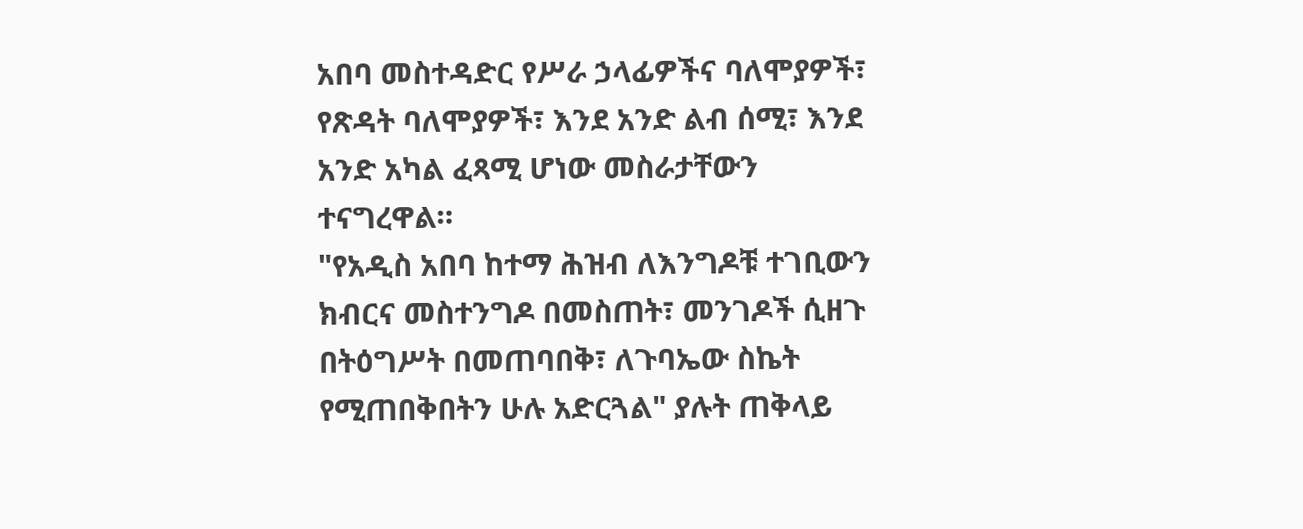አበባ መስተዳድር የሥራ ኃላፊዎችና ባለሞያዎች፣ የጽዳት ባለሞያዎች፣ እንደ አንድ ልብ ሰሚ፣ እንደ አንድ አካል ፈጻሚ ሆነው መስራታቸውን ተናግረዋል።
"የአዲስ አበባ ከተማ ሕዝብ ለእንግዶቹ ተገቢውን ክብርና መስተንግዶ በመስጠት፣ መንገዶች ሲዘጉ በትዕግሥት በመጠባበቅ፣ ለጉባኤው ስኬት የሚጠበቅበትን ሁሉ አድርጓል" ያሉት ጠቅላይ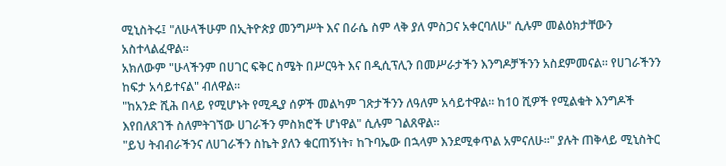ሚኒስትሩ፤ "ለሁላችሁም በኢትዮጵያ መንግሥት እና በራሴ ስም ላቅ ያለ ምስጋና አቀርባለሁ" ሲሉም መልዕክታቸውን አስተላልፈዋል።
አክለውም "ሁላችንም በሀገር ፍቅር ስሜት በሥርዓት እና በዲሲፕሊን በመሥራታችን እንግዶቻችንን አስደምመናል። የሀገራችንን ከፍታ አሳይተናል" ብለዋል።
"ከአንድ ሺሕ በላይ የሚሆኑት የሚዲያ ሰዎች መልካም ገጽታችንን ለዓለም አሳይተዋል። ከ10 ሺዎች የሚልቁት እንግዶች እየበለጸገች ስለምትገኘው ሀገራችን ምስክሮች ሆነዋል" ሲሉም ገልጸዋል።
"ይህ ትብብራችንና ለሀገራችን ስኬት ያለን ቁርጠኝነት፣ ከጉባኤው በኋላም እንደሚቀጥል አምናለሁ።" ያሉት ጠቅላይ ሚኒስትር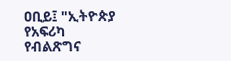ዐቢይ፤ "ኢትዮጵያ የአፍሪካ የብልጽግና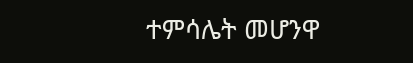ተምሳሌት መሆንዋ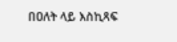በዐለት ላይ እስኪጻፍ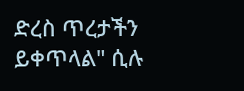ድረስ ጥረታችን ይቀጥላል" ሲሉ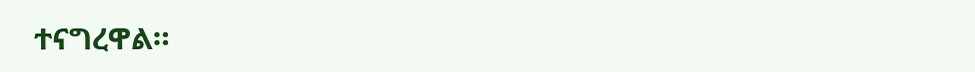ተናግረዋል።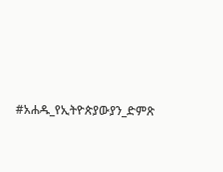#አሐዱ_የኢትዮጵያውያን_ድምጽ